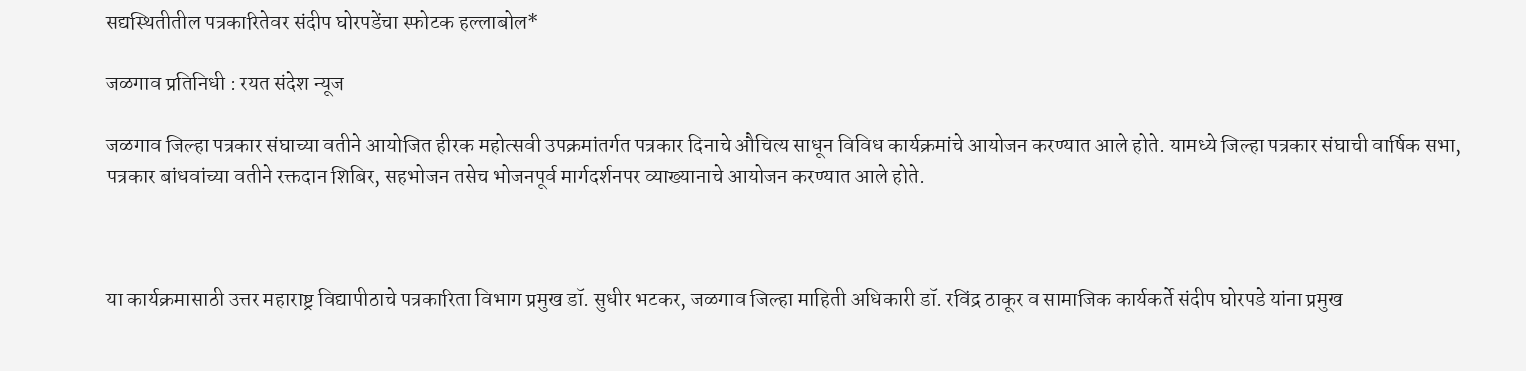सद्यस्थितीतील पत्रकारितेवर संदीप घोरपडेंचा स्फोटक हल्लाबोल*

जळगाव प्रतिनिधी : रयत संदेश न्यूज

जळगाव जिल्हा पत्रकार संघाच्या वतीने आयोजित हीरक महोत्सवी उपक्रमांतर्गत पत्रकार दिनाचे औचित्य साधून विविध कार्यक्रमांचे आयोजन करण्यात आले होते. यामध्ये जिल्हा पत्रकार संघाची वार्षिक सभा, पत्रकार बांधवांच्या वतीने रक्तदान शिबिर, सहभोजन तसेच भोजनपूर्व मार्गदर्शनपर व्याख्यानाचे आयोजन करण्यात आले होते.



या कार्यक्रमासाठी उत्तर महाराष्ट्र विद्यापीठाचे पत्रकारिता विभाग प्रमुख डॉ. सुधीर भटकर, जळगाव जिल्हा माहिती अधिकारी डॉ. रविंद्र ठाकूर व सामाजिक कार्यकर्ते संदीप घोरपडे यांना प्रमुख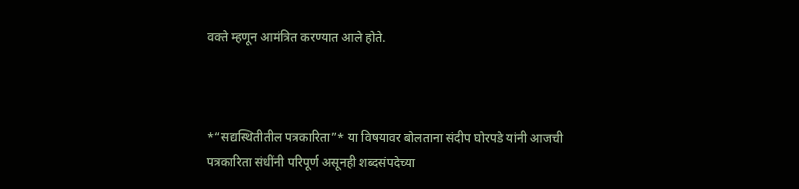वक्ते म्हणून आमंत्रित करण्यात आले होते.



*“सद्यस्थितीतील पत्रकारिता”* या विषयावर बोलताना संदीप घोरपडे यांनी आजची पत्रकारिता संधींनी परिपूर्ण असूनही शब्दसंपदेच्या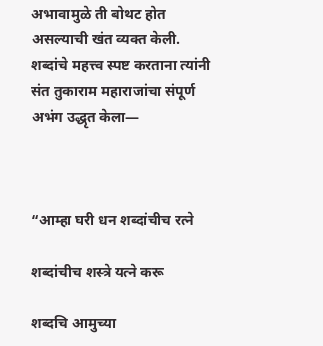अभावामुळे ती बोथट होत असल्याची खंत व्यक्त केली. शब्दांचे महत्त्व स्पष्ट करताना त्यांनी संत तुकाराम महाराजांचा संपूर्ण अभंग उद्धृत केला—



“आम्हा घरी धन शब्दांचीच रत्ने

शब्दांचीच शस्त्रे यत्ने करू

शब्दचि आमुच्या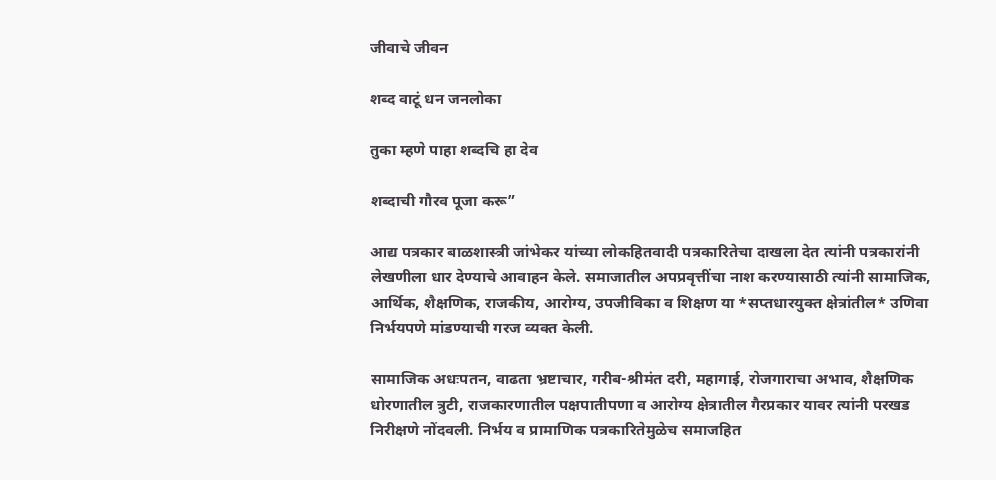जीवाचे जीवन

शब्द वाटूं धन जनलोका

तुका म्हणे पाहा शब्दचि हा देव

शब्दाची गौरव पूजा करू”

आद्य पत्रकार बाळशास्त्री जांभेकर यांच्या लोकहितवादी पत्रकारितेचा दाखला देत त्यांनी पत्रकारांनी लेखणीला धार देण्याचे आवाहन केले. समाजातील अपप्रवृत्तींचा नाश करण्यासाठी त्यांनी सामाजिक, आर्थिक, शैक्षणिक, राजकीय, आरोग्य, उपजीविका व शिक्षण या *सप्तधारयुक्त क्षेत्रांतील* उणिवा निर्भयपणे मांडण्याची गरज व्यक्त केली.

सामाजिक अधःपतन, वाढता भ्रष्टाचार, गरीब-श्रीमंत दरी, महागाई, रोजगाराचा अभाव, शैक्षणिक धोरणातील त्रुटी, राजकारणातील पक्षपातीपणा व आरोग्य क्षेत्रातील गैरप्रकार यावर त्यांनी परखड निरीक्षणे नोंदवली. निर्भय व प्रामाणिक पत्रकारितेमुळेच समाजहित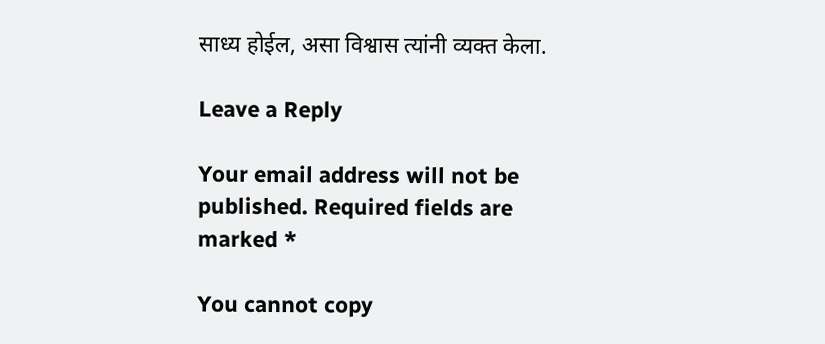साध्य होईल, असा विश्वास त्यांनी व्यक्त केला.

Leave a Reply

Your email address will not be published. Required fields are marked *

You cannot copy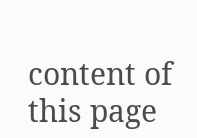content of this page